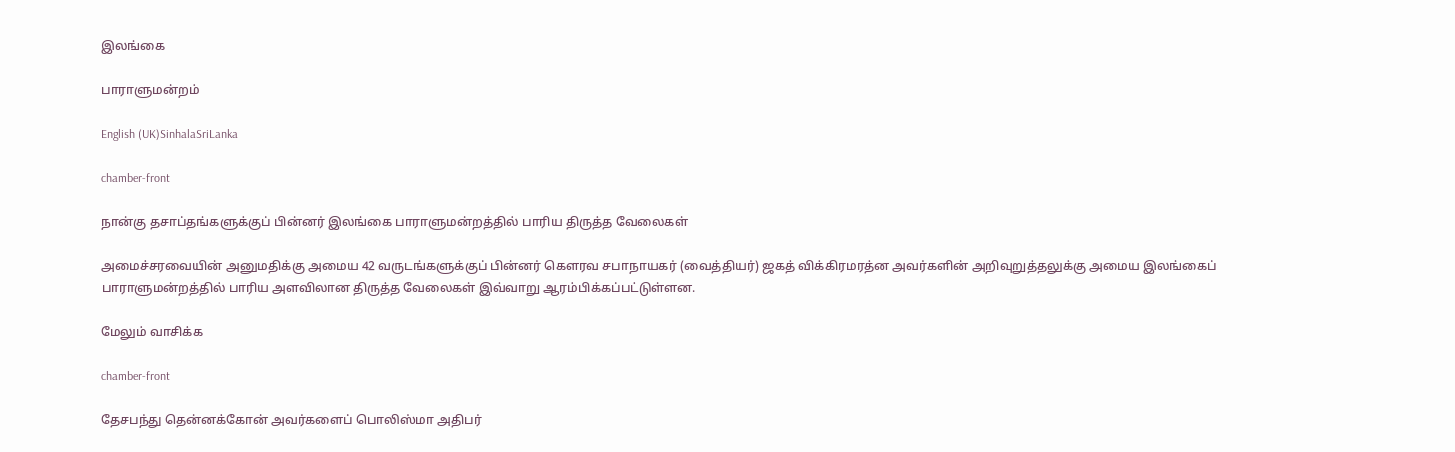இலங்கை

பாராளுமன்றம்

English (UK)SinhalaSriLanka

chamber-front

நான்கு தசாப்தங்களுக்குப் பின்னர் இலங்கை பாராளுமன்றத்தில் பாரிய திருத்த வேலைகள்

அமைச்சரவையின் அனுமதிக்கு அமைய 42 வருடங்களுக்குப் பின்னர் கௌரவ சபாநாயகர் (வைத்தியர்) ஜகத் விக்கிரமரத்ன அவர்களின் அறிவுறுத்தலுக்கு அமைய இலங்கைப் பாராளுமன்றத்தில் பாரிய அளவிலான திருத்த வேலைகள் இவ்வாறு ஆரம்பிக்கப்பட்டுள்ளன.

மேலும் வாசிக்க

chamber-front

தேசபந்து தென்னக்கோன் அவர்களைப் பொலிஸ்மா அதிபர்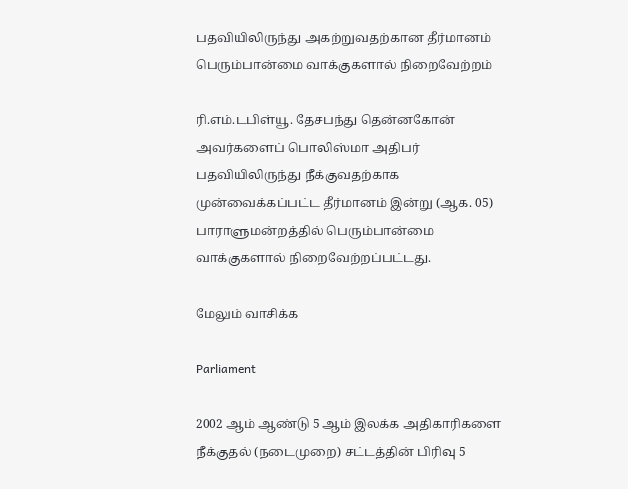பதவியிலிருந்து அகற்றுவதற்கான தீர்மானம் பெரும்பான்மை வாக்குகளால் நிறைவேற்றம்

ரி.எம்.டபிள்யூ. தேசபந்து தென்னகோன் அவர்களைப் பொலிஸ்மா அதிபர் பதவியிலிருந்து நீக்குவதற்காக முன்வைக்கப்பட்ட தீர்மானம் இன்று (ஆக. 05) பாராளுமன்றத்தில் பெரும்பான்மை வாக்குகளால் நிறைவேற்றப்பட்டது.

மேலும் வாசிக்க

Parliament

2002 ஆம் ஆண்டு 5 ஆம் இலக்க அதிகாரிகளை நீக்குதல் (நடைமுறை) சட்டத்தின் பிரிவு 5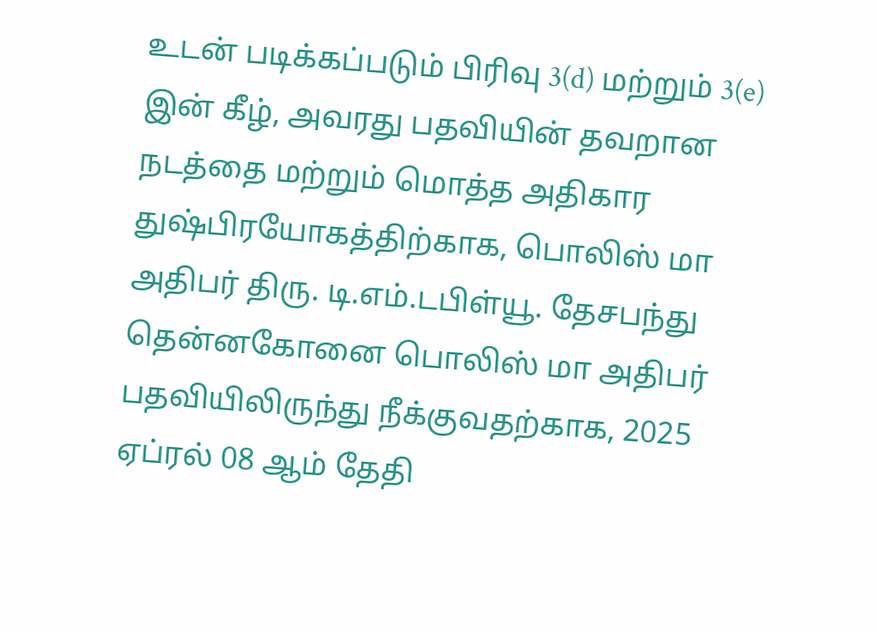உடன் படிக்கப்படும் பிரிவு 3(d) மற்றும் 3(e) இன் கீழ், அவரது பதவியின் தவறான நடத்தை மற்றும் மொத்த அதிகார துஷ்பிரயோகத்திற்காக, பொலிஸ் மா அதிபர் திரு. டி.எம்.டபிள்யூ. தேசபந்து தென்னகோனை பொலிஸ் மா அதிபர் பதவியிலிருந்து நீக்குவதற்காக, 2025 ஏப்ரல் 08 ஆம் தேதி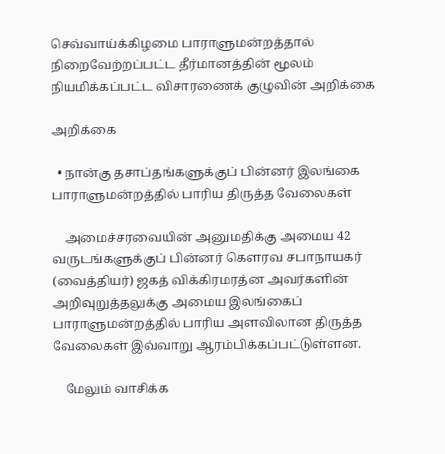செவ்வாய்க்கிழமை பாராளுமன்றத்தால் நிறைவேற்றப்பட்ட தீர்மானத்தின் மூலம் நியமிக்கப்பட்ட விசாரணைக் குழுவின் அறிக்கை

அறிக்கை

  • நான்கு தசாப்தங்களுக்குப் பின்னர் இலங்கை பாராளுமன்றத்தில் பாரிய திருத்த வேலைகள்

    அமைச்சரவையின் அனுமதிக்கு அமைய 42 வருடங்களுக்குப் பின்னர் கௌரவ சபாநாயகர் (வைத்தியர்) ஜகத் விக்கிரமரத்ன அவர்களின் அறிவுறுத்தலுக்கு அமைய இலங்கைப் பாராளுமன்றத்தில் பாரிய அளவிலான திருத்த வேலைகள் இவ்வாறு ஆரம்பிக்கப்பட்டுள்ளன.

    மேலும் வாசிக்க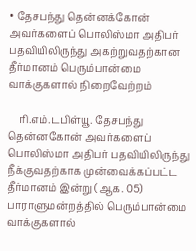• தேசபந்து தென்னக்கோன் அவர்களைப் பொலிஸ்மா அதிபர் பதவியிலிருந்து அகற்றுவதற்கான தீர்மானம் பெரும்பான்மை வாக்குகளால் நிறைவேற்றம்

    ரி.எம்.டபிள்யூ. தேசபந்து தென்னகோன் அவர்களைப் பொலிஸ்மா அதிபர் பதவியிலிருந்து நீக்குவதற்காக முன்வைக்கப்பட்ட தீர்மானம் இன்று (ஆக. 05) பாராளுமன்றத்தில் பெரும்பான்மை வாக்குகளால்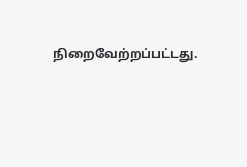நிறைவேற்றப்பட்டது.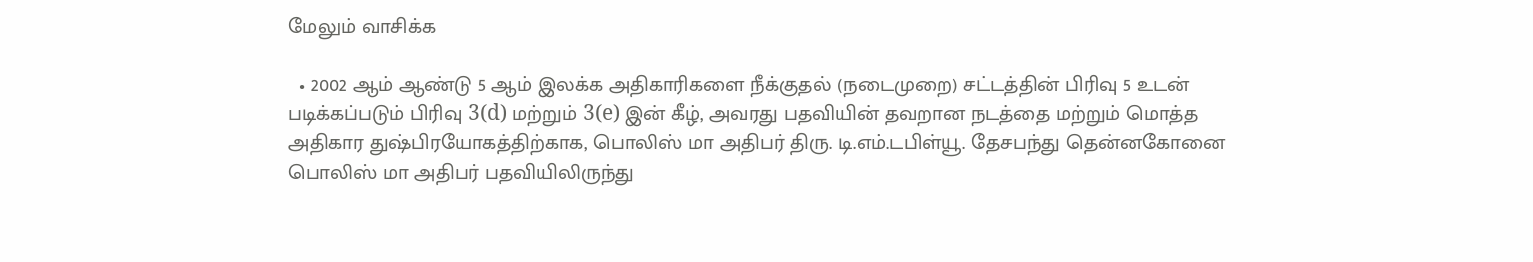மேலும் வாசிக்க

  • 2002 ஆம் ஆண்டு 5 ஆம் இலக்க அதிகாரிகளை நீக்குதல் (நடைமுறை) சட்டத்தின் பிரிவு 5 உடன் படிக்கப்படும் பிரிவு 3(d) மற்றும் 3(e) இன் கீழ், அவரது பதவியின் தவறான நடத்தை மற்றும் மொத்த அதிகார துஷ்பிரயோகத்திற்காக, பொலிஸ் மா அதிபர் திரு. டி.எம்.டபிள்யூ. தேசபந்து தென்னகோனை பொலிஸ் மா அதிபர் பதவியிலிருந்து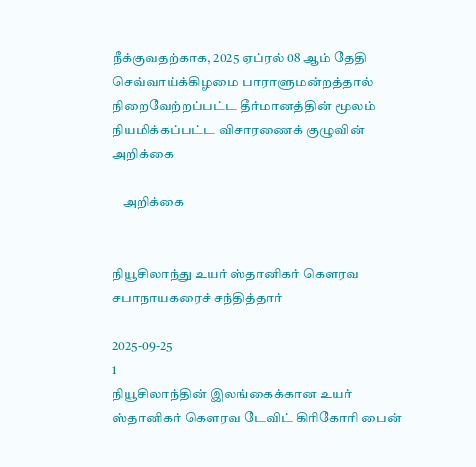நீக்குவதற்காக, 2025 ஏப்ரல் 08 ஆம் தேதி செவ்வாய்க்கிழமை பாராளுமன்றத்தால் நிறைவேற்றப்பட்ட தீர்மானத்தின் மூலம் நியமிக்கப்பட்ட விசாரணைக் குழுவின் அறிக்கை

    அறிக்கை


நியூசிலாந்து உயர் ஸ்தானிகர் கௌரவ சபாநாயகரைச் சந்தித்தார்

2025-09-25
1
நியூசிலாந்தின் இலங்கைக்கான உயர் ஸ்தானிகர் கௌரவ டேவிட் கிரிகோரி பைன்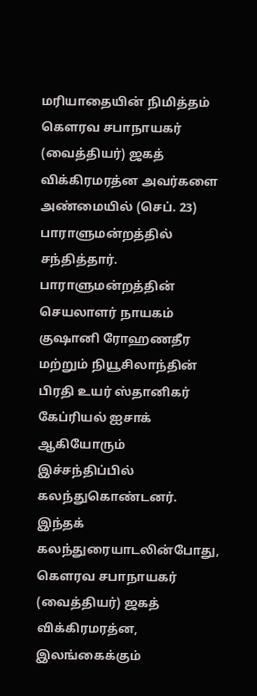மரியாதையின் நிமித்தம் கௌரவ சபாநாயகர் (வைத்தியர்) ஜகத் விக்கிரமரத்ன அவர்களை அண்மையில் (செப். 23) பாராளுமன்றத்தில் சந்தித்தார். பாராளுமன்றத்தின் செயலாளர் நாயகம் குஷானி ரோஹணதீர மற்றும் நியூசிலாந்தின் பிரதி உயர் ஸ்தானிகர் கேப்ரியல் ஐசாக் ஆகியோரும் இச்சந்திப்பில் கலந்துகொண்டனர். இந்தக் கலந்துரையாடலின்போது, கௌரவ சபாநாயகர் (வைத்தியர்) ஜகத் விக்கிரமரத்ன, இலங்கைக்கும்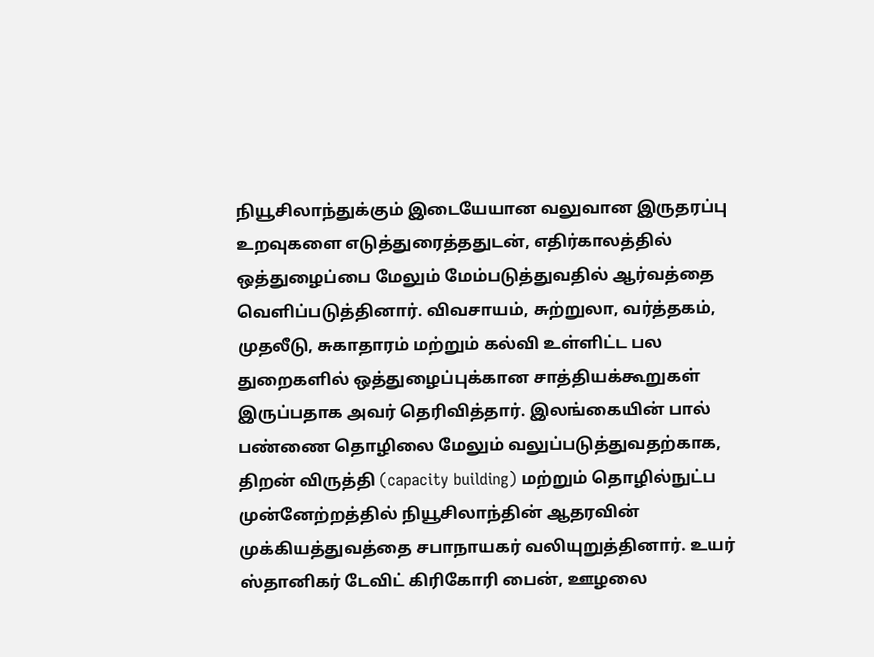நியூசிலாந்துக்கும் இடையேயான வலுவான இருதரப்பு உறவுகளை எடுத்துரைத்ததுடன், எதிர்காலத்தில் ஒத்துழைப்பை மேலும் மேம்படுத்துவதில் ஆர்வத்தை வெளிப்படுத்தினார். விவசாயம், சுற்றுலா, வர்த்தகம், முதலீடு, சுகாதாரம் மற்றும் கல்வி உள்ளிட்ட பல துறைகளில் ஒத்துழைப்புக்கான சாத்தியக்கூறுகள் இருப்பதாக அவர் தெரிவித்தார். இலங்கையின் பால் பண்ணை தொழிலை மேலும் வலுப்படுத்துவதற்காக, திறன் விருத்தி (capacity building) மற்றும் தொழில்நுட்ப முன்னேற்றத்தில் நியூசிலாந்தின் ஆதரவின் முக்கியத்துவத்தை சபாநாயகர் வலியுறுத்தினார். உயர் ஸ்தானிகர் டேவிட் கிரிகோரி பைன், ஊழலை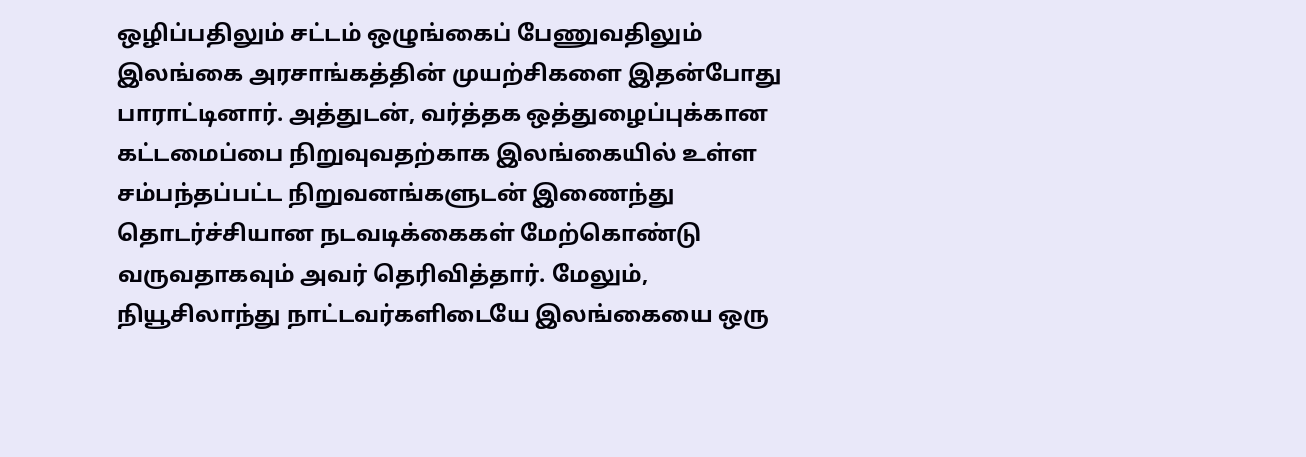ஒழிப்பதிலும் சட்டம் ஒழுங்கைப் பேணுவதிலும் இலங்கை அரசாங்கத்தின் முயற்சிகளை இதன்போது பாராட்டினார். அத்துடன், வர்த்தக ஒத்துழைப்புக்கான கட்டமைப்பை நிறுவுவதற்காக இலங்கையில் உள்ள சம்பந்தப்பட்ட நிறுவனங்களுடன் இணைந்து தொடர்ச்சியான நடவடிக்கைகள் மேற்கொண்டு வருவதாகவும் அவர் தெரிவித்தார். மேலும், நியூசிலாந்து நாட்டவர்களிடையே இலங்கையை ஒரு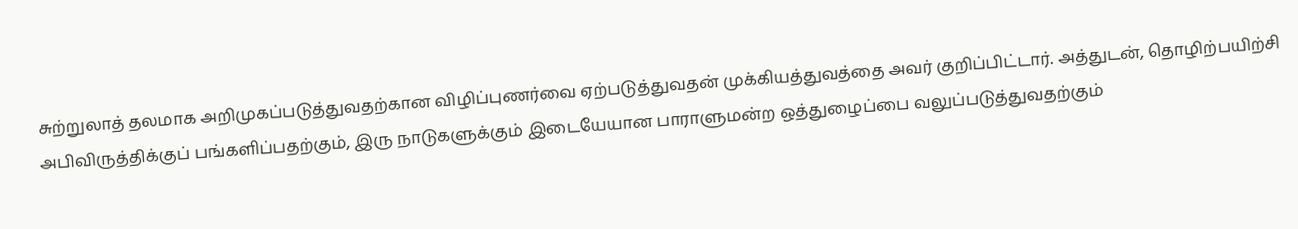சுற்றுலாத் தலமாக அறிமுகப்படுத்துவதற்கான விழிப்புணர்வை ஏற்படுத்துவதன் முக்கியத்துவத்தை அவர் குறிப்பிட்டார். அத்துடன், தொழிற்பயிற்சி அபிவிருத்திக்குப் பங்களிப்பதற்கும், இரு நாடுகளுக்கும் இடையேயான பாராளுமன்ற ஒத்துழைப்பை வலுப்படுத்துவதற்கும்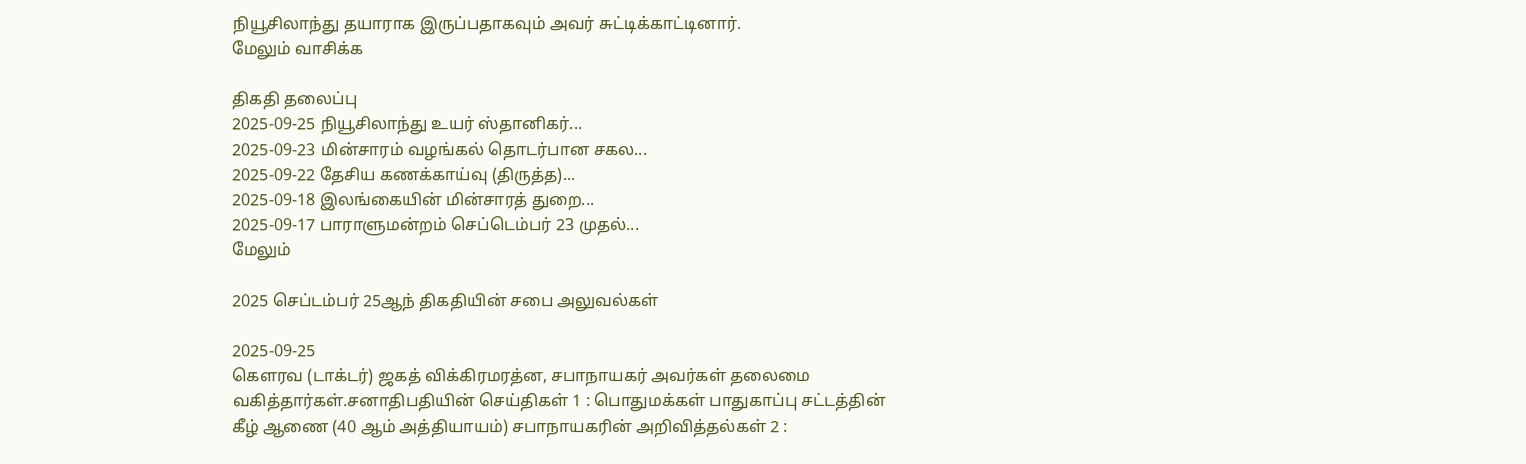நியூசிலாந்து தயாராக இருப்பதாகவும் அவர் சுட்டிக்காட்டினார்.
மேலும் வாசிக்க

திகதி தலைப்பு
2025-09-25 நியூசிலாந்து உயர் ஸ்தானிகர்...
2025-09-23 மின்சாரம் வழங்கல் தொடர்பான சகல...
2025-09-22 தேசிய கணக்காய்வு (திருத்த)...
2025-09-18 இலங்கையின் மின்சாரத் துறை...
2025-09-17 பாராளுமன்றம் செப்டெம்பர் 23 முதல்...
மேலும்

2025 செப்டம்பர் 25ஆந் திகதியின் சபை அலுவல்கள்

2025-09-25
கௌரவ (டாக்டர்) ஜகத் விக்கிரமரத்ன, சபாநாயகர் அவர்கள் தலைமை வகித்தார்கள்.சனாதிபதியின் செய்திகள் 1 : பொதுமக்கள் பாதுகாப்பு சட்டத்தின் கீழ் ஆணை (40 ஆம் அத்தியாயம்) சபாநாயகரின் அறிவித்தல்கள் 2 :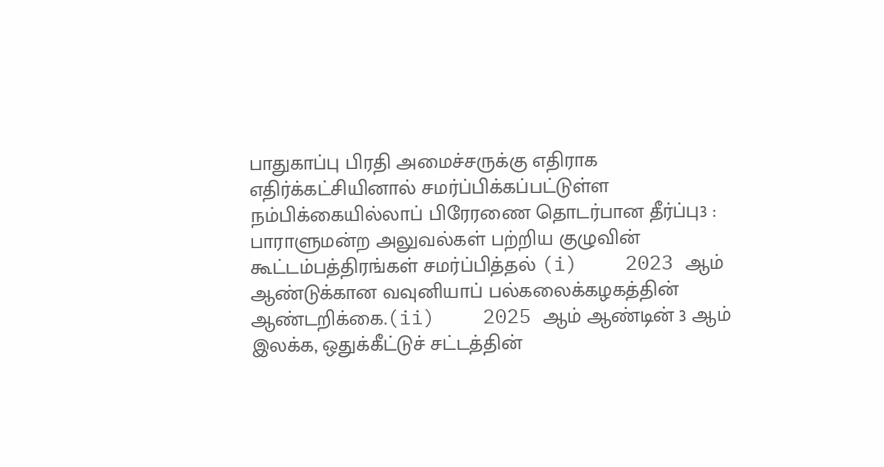பாதுகாப்பு பிரதி அமைச்சருக்கு எதிராக எதிர்க்கட்சியினால் சமர்ப்பிக்கப்பட்டுள்ள நம்பிக்கையில்லாப் பிரேரணை தொடர்பான தீர்ப்பு3 : பாராளுமன்ற அலுவல்கள் பற்றிய குழுவின் கூட்டம்பத்திரங்கள் சமர்ப்பித்தல் (i)    2023 ஆம் ஆண்டுக்கான வவுனியாப் பல்கலைக்கழகத்தின் ஆண்டறிக்கை.(ii)    2025 ஆம் ஆண்டின் 3 ஆம் இலக்க, ஒதுக்கீட்டுச் சட்டத்தின்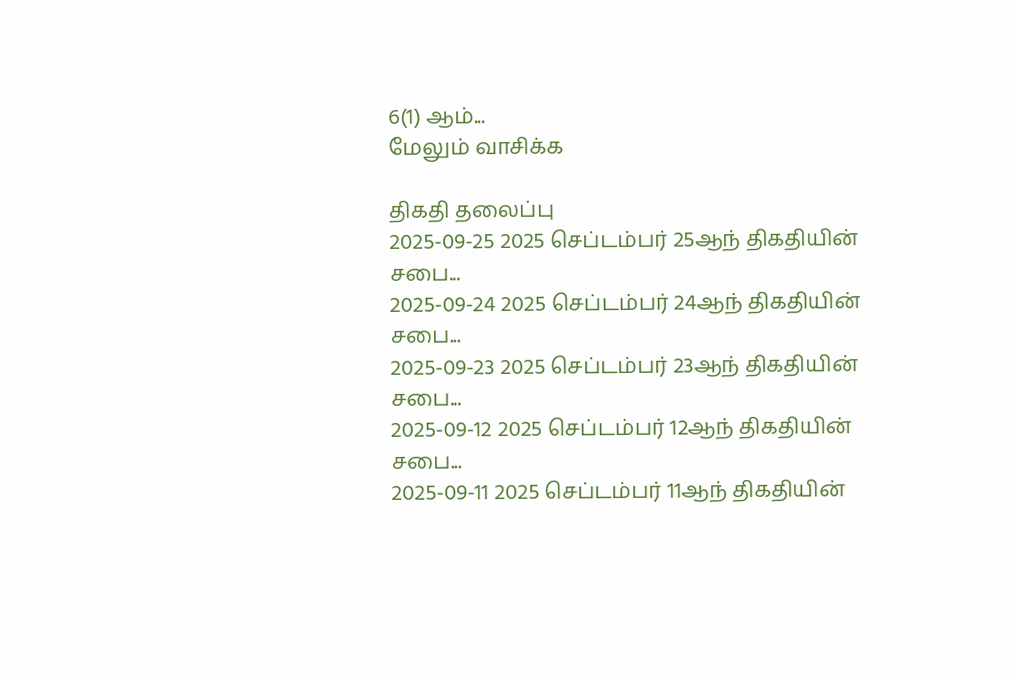6(1) ஆம்...
மேலும் வாசிக்க

திகதி தலைப்பு
2025-09-25 2025 செப்டம்பர் 25ஆந் திகதியின் சபை...
2025-09-24 2025 செப்டம்பர் 24ஆந் திகதியின் சபை...
2025-09-23 2025 செப்டம்பர் 23ஆந் திகதியின் சபை...
2025-09-12 2025 செப்டம்பர் 12ஆந் திகதியின் சபை...
2025-09-11 2025 செப்டம்பர் 11ஆந் திகதியின்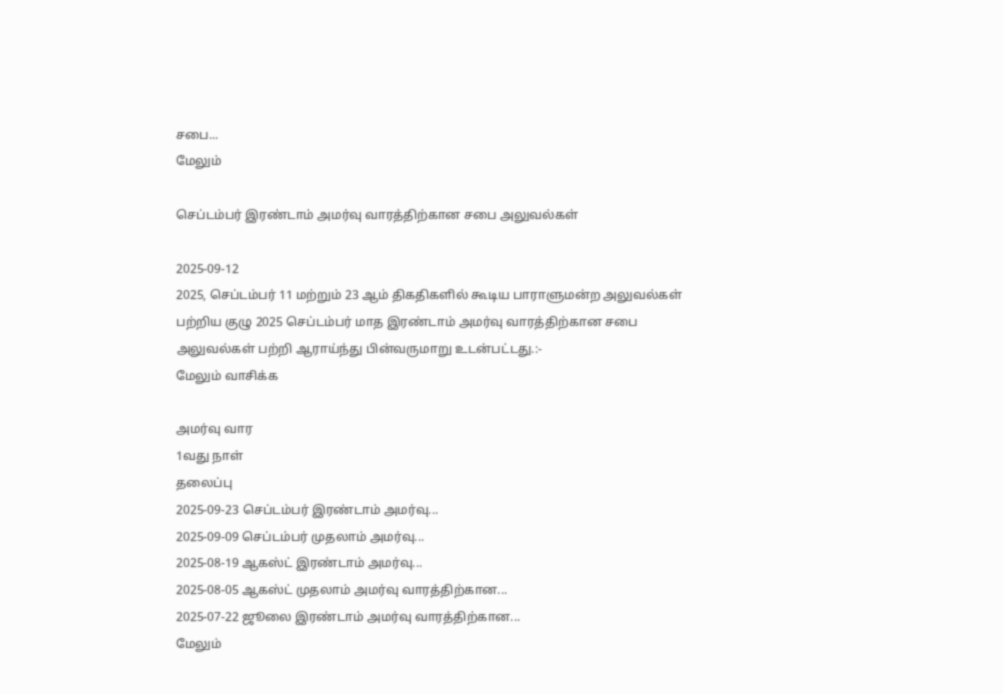சபை...
மேலும்

செப்டம்பர் இரண்டாம் அமர்வு வாரத்திற்கான சபை அலுவல்கள்

2025-09-12
2025, செப்டம்பர் 11 மற்றும் 23 ஆம் திகதிகளில் கூடிய பாராளுமன்ற அலுவல்கள் பற்றிய குழு 2025 செப்டம்பர் மாத இரண்டாம் அமர்வு வாரத்திற்கான சபை அலுவல்கள் பற்றி ஆராய்ந்து பின்வருமாறு உடன்பட்டது.:-
மேலும் வாசிக்க

அமர்வு வார
1வது நாள்
தலைப்பு
2025-09-23 செப்டம்பர் இரண்டாம் அமர்வு...
2025-09-09 செப்டம்பர் முதலாம் அமர்வு...
2025-08-19 ஆகஸ்ட் இரண்டாம் அமர்வு...
2025-08-05 ஆகஸ்ட் முதலாம் அமர்வு வாரத்திற்கான...
2025-07-22 ஜூலை இரண்டாம் அமர்வு வாரத்திற்கான...
மேலும்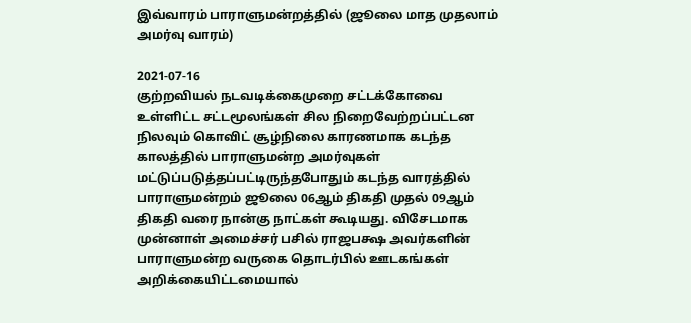இவ்வாரம் பாராளுமன்றத்தில் (ஜூலை மாத முதலாம் அமர்வு வாரம்)

2021-07-16
குற்றவியல் நடவடிக்கைமுறை சட்டக்கோவை உள்ளிட்ட சட்டமூலங்கள் சில நிறைவேற்றப்பட்டன நிலவும் கொவிட் சூழ்நிலை காரணமாக கடந்த காலத்தில் பாராளுமன்ற அமர்வுகள் மட்டுப்படுத்தப்பட்டிருந்தபோதும் கடந்த வாரத்தில் பாராளுமன்றம் ஜூலை 06ஆம் திகதி முதல் 09ஆம் திகதி வரை நான்கு நாட்கள் கூடியது. விசேடமாக முன்னாள் அமைச்சர் பசில் ராஜபக்ஷ அவர்களின் பாராளுமன்ற வருகை தொடர்பில் ஊடகங்கள் அறிக்கையிட்டமையால்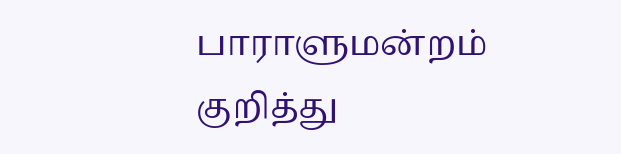பாராளுமன்றம் குறித்து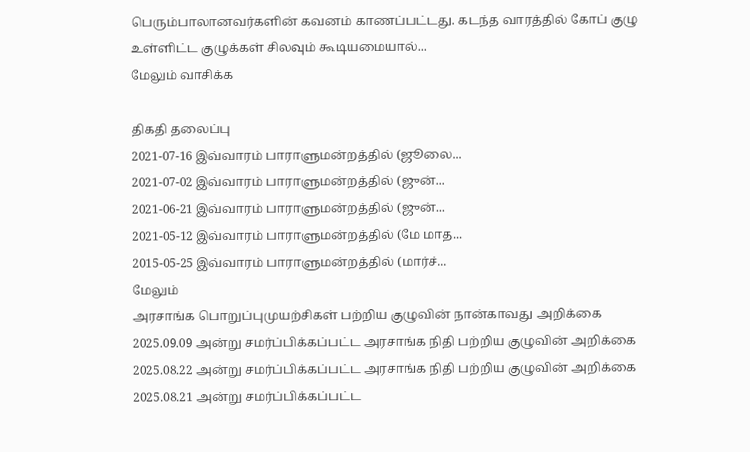பெரும்பாலானவர்களின் கவனம் காணப்பட்டது. கடந்த வாரத்தில் கோப் குழு உள்ளிட்ட குழுக்கள் சிலவும் கூடியமையால்...
மேலும் வாசிக்க

திகதி தலைப்பு
2021-07-16 இவ்வாரம் பாராளுமன்றத்தில் (ஜூலை...
2021-07-02 இவ்வாரம் பாராளுமன்றத்தில் (ஜுன்...
2021-06-21 இவ்வாரம் பாராளுமன்றத்தில் (ஜுன்...
2021-05-12 இவ்வாரம் பாராளுமன்றத்தில் (மே மாத...
2015-05-25 இவ்வாரம் பாராளுமன்றத்தில் (மார்ச்...
மேலும்
அரசாங்க பொறுப்புமுயற்சிகள் பற்றிய குழுவின் நான்காவது அறிக்கை
2025.09.09 அன்று சமர்ப்பிக்கப்பட்ட அரசாங்க நிதி பற்றிய குழுவின் அறிக்கை
2025.08.22 அன்று சமர்ப்பிக்கப்பட்ட அரசாங்க நிதி பற்றிய குழுவின் அறிக்கை
2025.08.21 அன்று சமர்ப்பிக்கப்பட்ட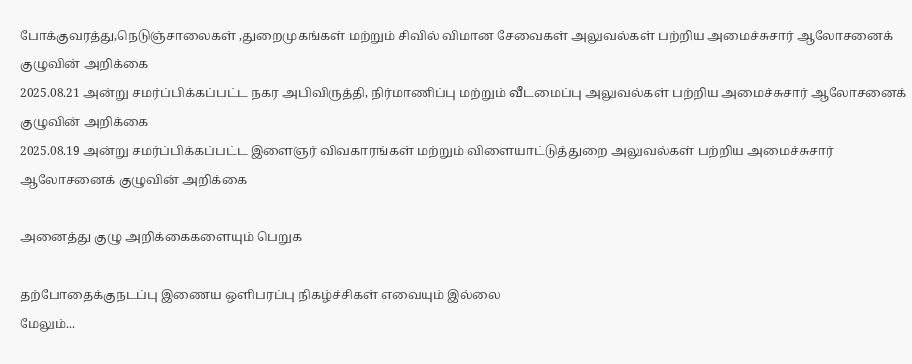போக்குவரத்து,நெடுஞ்சாலைகள் ,துறைமுகங்கள் மற்றும் சிவில் விமான சேவைகள் அலுவல்கள் பற்றிய அமைச்சுசார் ஆலோசனைக் குழுவின் அறிக்கை
2025.08.21 அன்று சமர்ப்பிக்கப்பட்ட நகர அபிவிருத்தி, நிர்மாணிப்பு மற்றும் வீடமைப்பு அலுவல்கள் பற்றிய அமைச்சுசார் ஆலோசனைக் குழுவின் அறிக்கை
2025.08.19 அன்று சமர்ப்பிக்கப்பட்ட இளைஞர் விவகாரங்கள் மற்றும் விளையாட்டுத்துறை அலுவல்கள் பற்றிய அமைச்சுசார் ஆலோசனைக் குழுவின் அறிக்கை

அனைத்து குழு அறிக்கைகளையும் பெறுக

தற்போதைக்குநடப்பு இணைய ஒளிபரப்பு நிகழ்ச்சிகள் எவையும் இல்லை
மேலும்...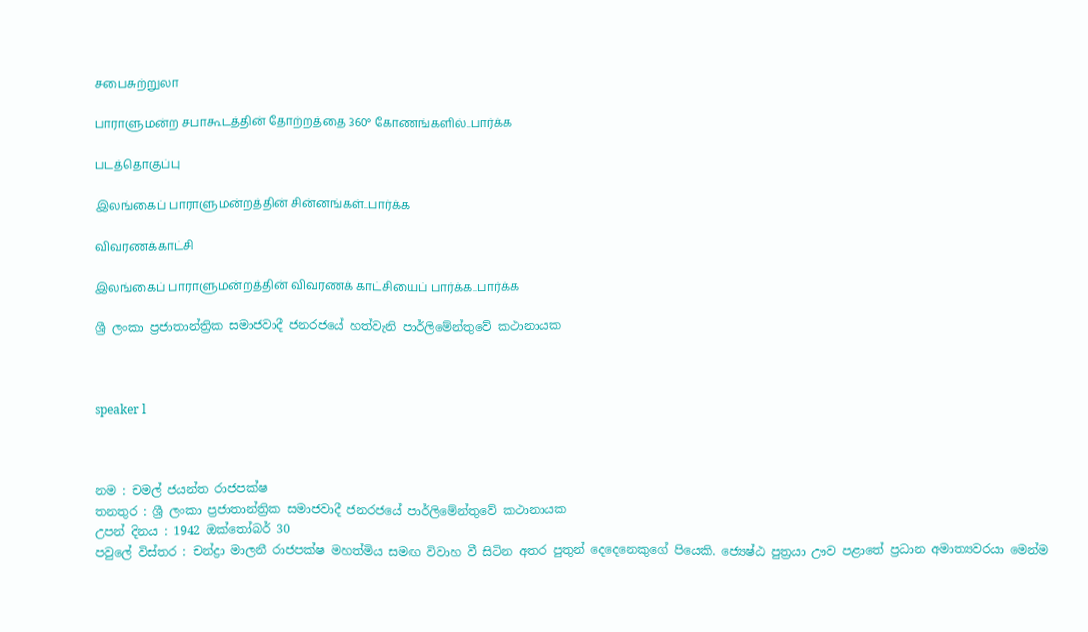சபைசுற்றுலா

பாராளுமன்ற சபாகூடத்தின் தோற்றத்தை 360° கோணங்களில்..பார்க்க

படத்தொகுப்பு

இலங்கைப் பாராளுமன்றத்தின் சின்னங்கள்..பார்க்க

விவரணக்காட்சி

இலங்கைப் பாராளுமன்றத்தின் விவரணக் காட்சியைப் பார்க்க..பார்க்க

ශ්‍රී ලංකා ප්‍රජාතාන්ත්‍රික සමාජවාදී ජනරජයේ හත්වැනි පාර්ලිමේන්තුවේ කථානායක



speaker l



නම : චමල් ජයන්ත රාජපක්ෂ
තනතුර : ශ්‍රී ලංකා ප්‍රජාතාන්ත්‍රික සමාජවාදී ජනරජයේ පාර්ලිමේන්තුවේ කථානායක
උපන් දිනය : 1942 ඔක්තෝබර් 30
පවුලේ විස්තර : චන්ද්‍රා මාලනී රාජපක්ෂ මහත්මිය සමඟ විවාහ වී සිටින අතර පුතුන් දෙදෙනෙකුගේ පියෙකි. ජ්‍යෙෂ්ඨ පුත්‍රයා ඌව පළාතේ ප්‍රධාන අමාත්‍යවරයා මෙන්ම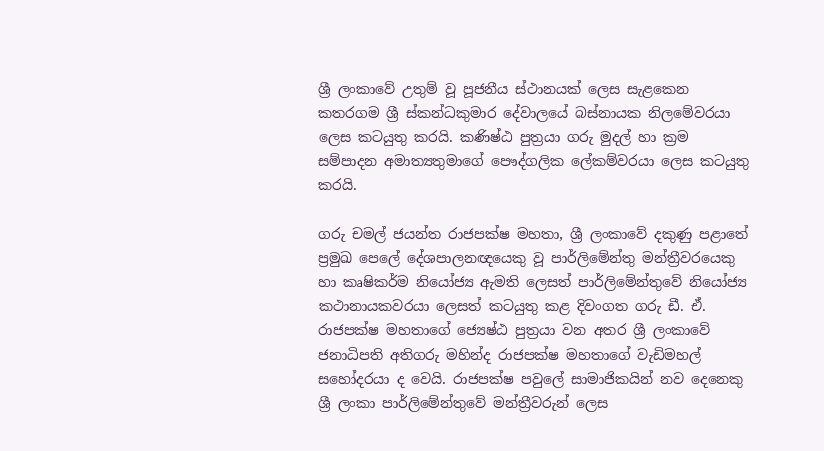ශ්‍රී ලංකාවේ උතුම් වූ පූජනීය ස්ථානයක් ලෙස සැළකෙන කතරගම ශ්‍රී ස්කන්ධකුමාර දේවාලයේ බස්නායක නිලමේවරයා ලෙස කටයුතු කරයි. කණිෂ්ඨ පුත්‍රයා ගරු මුදල් හා ක්‍රම සම්පාදන අමාත්‍යතුමාගේ පෞද්ගලික ලේකම්වරයා ලෙස කටයුතු කරයි.

ගරු චමල් ජයන්ත රාජපක්ෂ මහතා, ශ්‍රී ලංකාවේ දකුණු පළාතේ ප්‍රමුඛ පෙලේ දේශපාලනඥයෙකු වූ පාර්ලිමේන්තු මන්ත්‍රීවරයෙකු හා කෘෂිකර්ම නියෝජ්‍ය ඇමති ලෙසත් පාර්ලිමේන්තුවේ නියෝජ්‍ය කථානායකවරයා ලෙසත් කටයුතු කළ දිවංගත ගරු ඩී. ඒ. රාජපක්ෂ මහතාගේ ජ්‍යෙෂ්ඨ පුත්‍රයා වන අතර ශ්‍රී ලංකාවේ ජනාධිපති අතිගරු මහින්ද රාජපක්ෂ මහතාගේ වැඩිමහල් සහෝදරයා ද වෙයි. රාජපක්ෂ පවුලේ සාමාජිකයින් නව දෙනෙකු ශ්‍රී ලංකා පාර්ලිමේන්තුවේ මන්ත්‍රීවරුන් ලෙස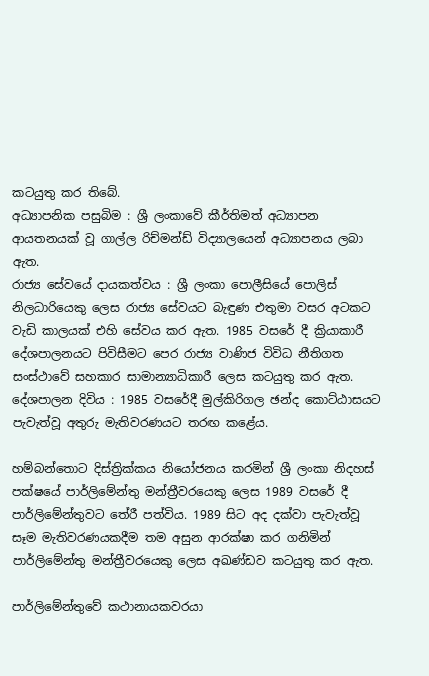කටයුතු කර තිබේ.
අධ්‍යාපනික පසුබිම : ශ්‍රී ලංකාවේ කීර්තිමත් අධ්‍යාපන ආයතනයක් වූ ගාල්ල රිච්මන්ඩ් විද්‍යාලයෙන් අධ්‍යාපනය ලබා ඇත.
රාජ්‍ය සේවයේ දායකත්වය : ශ්‍රී ලංකා පොලීසියේ පොලිස් නිලධාරියෙකු ලෙස රාජ්‍ය සේවයට බැඳුණ එතුමා වසර අටකට වැඩි කාලයක් එහි සේවය කර ඇත. 1985 වසරේ දී ක්‍රියාකාරී දේශපාලනයට පිවිසීමට පෙර රාජ්‍ය වාණිජ විවිධ නීතිගත සංස්ථාවේ සහකාර සාමාන්‍යාධිකාරී ලෙස කටයුතු කර ඇත.
දේශපාලන දිවිය : 1985 වසරේදී මුල්කිරිගල ඡන්ද කොට්ඨාසයට පැවැත්වූ අතුරු මැතිවරණයට තරඟ කළේය.

හම්බන්තොට දිස්ත්‍රික්ක‍ය නියෝජනය කරමින් ශ්‍රී ලංකා නිදහස් පක්ෂයේ පාර්ලිමේන්තු මන්ත්‍රීවරයෙකු ලෙස 1989 වසරේ දී පාර්ලිමේන්තුවට තේරී පත්විය. 1989 සිට අද දක්වා පැවැත්වූ සෑම මැතිවරණයකදීම තම අසුන ආරක්ෂා කර ගනිමින් පාර්ලිමේන්තු මන්ත්‍රීවරයෙකු ලෙස අඛණ්ඩව කටයුතු කර ඇත.

පාර්ලිමේන්තුවේ කථානායකවරයා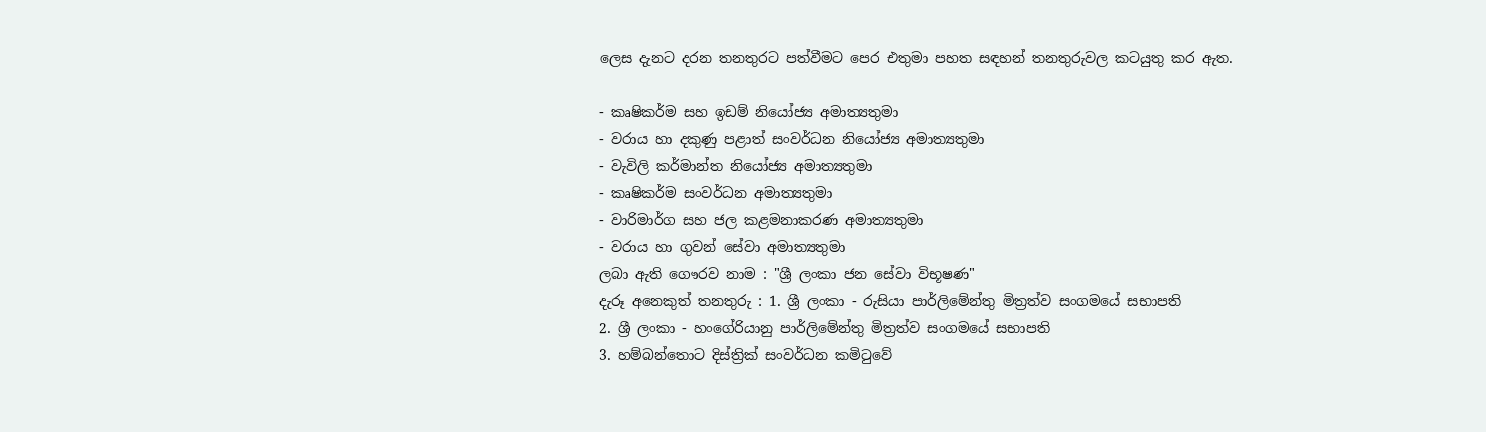ලෙස දැනට දරන තනතුරට පත්වීමට පෙර එතුමා පහත සඳහන් තනතුරුවල කටයුතු කර ඇත.

- කෘෂිකර්ම සහ ඉඩම් නියෝජ්‍ය අමාත්‍යතුමා
- වරාය හා දකුණු පළාත් සංවර්ධන නියෝජ්‍ය අමාත්‍යතුමා
- වැවිලි කර්මාන්ත නියෝජ්‍ය අමාත්‍යතුමා
- කෘෂිකර්ම සංවර්ධන අමාත්‍යතුමා
- වාරිමාර්ග සහ ජල කළමනාකරණ අමාත්‍යතුමා
- වරාය හා ගුවන් සේවා අමාත්‍යතුමා
ලබා ඇති ගෞරව නාම : "ශ්‍රී ලංකා ජන සේවා විභූෂණ"
දැරූ අනෙකුත් තනතුරු : 1. ශ්‍රී ලංකා - රුසියා පාර්ලිමේන්තු මිත්‍රත්ව සංගමයේ සභාපති
2. ශ්‍රී ලංකා - හංගේරියානු පාර්ලිමේන්තු මිත්‍රත්ව සංගමයේ සභාපති
3. හම්බන්තොට දිස්ත්‍රික් සංවර්ධන කමිටුවේ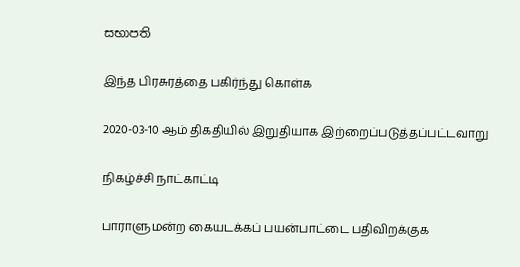සභාපති

இந்த பிரசுரத்தை பகிர்ந்து கொள்க

2020-03-10 ஆம் திகதியில் இறுதியாக இற்றைப்படுத்தப்பட்டவாறு

நிகழ்ச்சி நாட்காட்டி

பாராளுமன்ற கையடக்கப் பயன்பாட்டை பதிவிறக்குக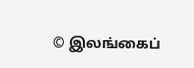© இலங்கைப்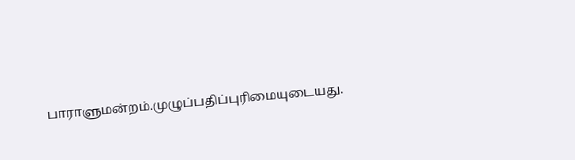பாராளுமன்றம்.முழுப்பதிப்புரிமையுடையது.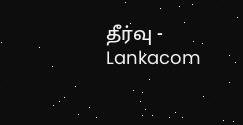தீர்வு - Lankacom